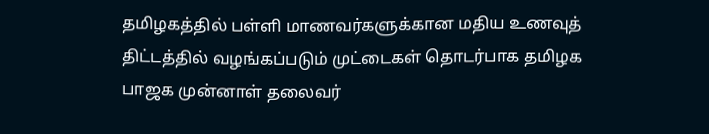தமிழகத்தில் பள்ளி மாணவர்களுக்கான மதிய உணவுத் திட்டத்தில் வழங்கப்படும் முட்டைகள் தொடர்பாக தமிழக பாஜக முன்னாள் தலைவர்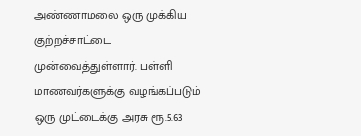அண்ணாமலை ஒரு முக்கிய குற்றச்சாட்டை முன்வைத்துள்ளார். பள்ளி மாணவர்களுக்கு வழங்கப்படும் ஒரு முட்டைக்கு அரசு ரூ.5.63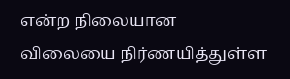என்ற நிலையான விலையை நிர்ணயித்துள்ள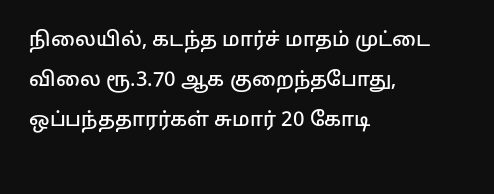நிலையில், கடந்த மார்ச் மாதம் முட்டை விலை ரூ.3.70 ஆக குறைந்தபோது, ஒப்பந்ததாரர்கள் சுமார் 20 கோடி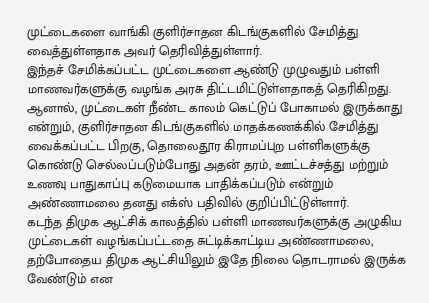முட்டைகளை வாங்கி குளிர்சாதன கிடங்குகளில் சேமித்து வைத்துள்ளதாக அவர் தெரிவித்துள்ளார்.
இந்தச் சேமிக்கப்பட்ட முட்டைகளை ஆண்டு முழுவதும் பள்ளி மாணவர்களுக்கு வழங்க அரசு திட்டமிட்டுள்ளதாகத் தெரிகிறது. ஆனால், முட்டைகள் நீண்ட காலம் கெட்டுப் போகாமல் இருக்காது என்றும், குளிர்சாதன கிடங்குகளில் மாதக்கணக்கில் சேமித்து வைக்கப்பட்ட பிறகு, தொலைதூர கிராமப்புற பள்ளிகளுக்கு கொண்டு செல்லப்படும்போது அதன் தரம், ஊட்டச்சத்து மற்றும் உணவு பாதுகாப்பு கடுமையாக பாதிக்கப்படும் என்றும் அண்ணாமலை தனது எக்ஸ் பதிவில் குறிப்பிட்டுள்ளார்.
கடந்த திமுக ஆட்சிக் காலத்தில் பள்ளி மாணவர்களுக்கு அழுகிய முட்டைகள் வழங்கப்பட்டதை சுட்டிக்காட்டிய அண்ணாமலை, தற்போதைய திமுக ஆட்சியிலும் இதே நிலை தொடராமல் இருக்க வேண்டும் என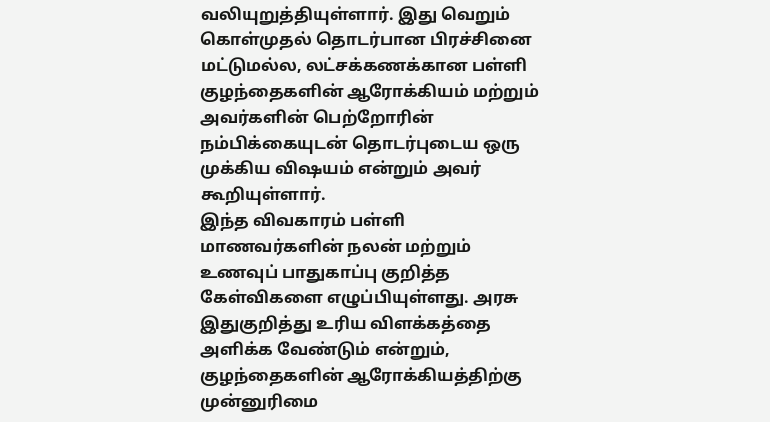வலியுறுத்தியுள்ளார். இது வெறும் கொள்முதல் தொடர்பான பிரச்சினை மட்டுமல்ல, லட்சக்கணக்கான பள்ளி குழந்தைகளின் ஆரோக்கியம் மற்றும் அவர்களின் பெற்றோரின் நம்பிக்கையுடன் தொடர்புடைய ஒரு முக்கிய விஷயம் என்றும் அவர் கூறியுள்ளார்.
இந்த விவகாரம் பள்ளி மாணவர்களின் நலன் மற்றும் உணவுப் பாதுகாப்பு குறித்த கேள்விகளை எழுப்பியுள்ளது. அரசு இதுகுறித்து உரிய விளக்கத்தை அளிக்க வேண்டும் என்றும், குழந்தைகளின் ஆரோக்கியத்திற்கு முன்னுரிமை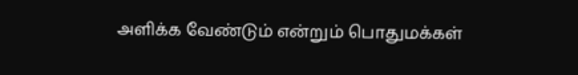அளிக்க வேண்டும் என்றும் பொதுமக்கள்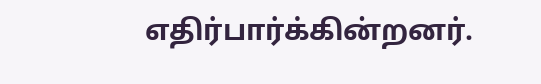எதிர்பார்க்கின்றனர்.